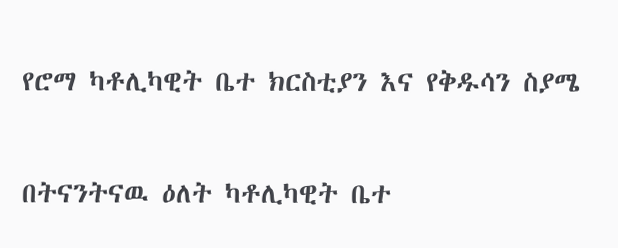የሮማ ካቶሊካዊት ቤተ ክርስቲያን እና የቅዱሳን ስያሜ

በትናንትናዉ ዕለት ካቶሊካዊት ቤተ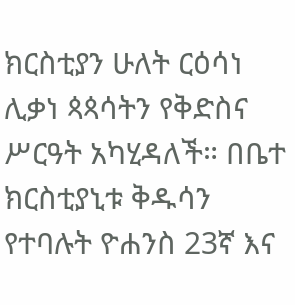ክርስቲያን ሁለት ርዕሳነ ሊቃነ ጳጳሳትን የቅድስና ሥርዓት አካሂዳለች። በቤተ ክርስቲያኒቱ ቅዱሳን የተባሉት ዮሐንስ 23ኛ እና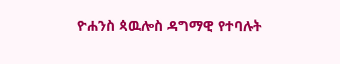ዮሐንስ ጳዉሎስ ዳግማዊ የተባሉት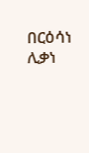በርዕሳነ ሊቃነ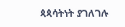ጳጳሳትነት ያገለገሉ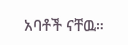አባቶች ናቸዉ።